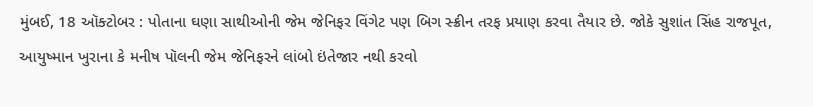મુંબઈ, 18 ઑક્ટોબર : પોતાના ઘણા સાથીઓની જેમ જેનિફર વિંગેટ પણ બિગ સ્ક્રીન તરફ પ્રયાણ કરવા તૈયાર છે. જોકે સુશાંત સિંહ રાજપૂત, આયુષ્માન ખુરાના કે મનીષ પૉલની જેમ જેનિફરને લાંબો ઇંતેજાર નથી કરવો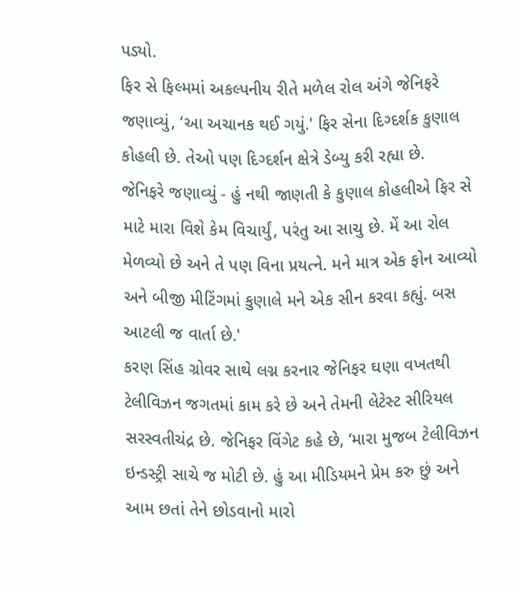પડ્યો.
ફિર સે ફિલ્મમાં અકલ્પનીય રીતે મળેલ રોલ અંગે જેનિફરે જણાવ્યું, ‘આ અચાનક થઈ ગયું.' ફિર સેના દિગ્દર્શક કુણાલ કોહલી છે. તેઓ પણ દિગ્દર્શન ક્ષેત્રે ડેબ્યુ કરી રહ્યા છે.
જેનિફરે જણાવ્યું - હું નથી જાણતી કે કુણાલ કોહલીએ ફિર સે માટે મારા વિશે કેમ વિચાર્યું, પરંતુ આ સાચુ છે. મેં આ રોલ મેળવ્યો છે અને તે પણ વિના પ્રયત્ને. મને માત્ર એક ફોન આવ્યો અને બીજી મીટિંગમાં કુણાલે મને એક સીન કરવા કહ્યું. બસ આટલી જ વાર્તા છે.'
કરણ સિંહ ગ્રોવર સાથે લગ્ન કરનાર જેનિફર ઘણા વખતથી ટેલીવિઝન જગતમાં કામ કરે છે અને તેમની લેટેસ્ટ સીરિયલ સરસ્વતીચંદ્ર છે. જેનિફર વિંગેટ કહે છે, ‘મારા મુજબ ટેલીવિઝન ઇન્ડસ્ટ્રી સાચે જ મોટી છે. હું આ મીડિયમને પ્રેમ કરુ છું અને આમ છતાં તેને છોડવાનો મારો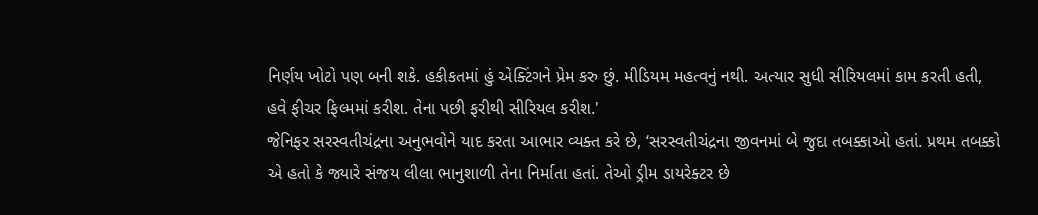નિર્ણય ખોટો પણ બની શકે. હકીકતમાં હું એક્ટિંગને પ્રેમ કરુ છું. મીડિયમ મહત્વનું નથી. અત્યાર સુધી સીરિયલમાં કામ કરતી હતી, હવે ફીચર ફિલ્મમાં કરીશ. તેના પછી ફરીથી સીરિયલ કરીશ.'
જેનિફર સરસ્વતીચંદ્રના અનુભવોને યાદ કરતા આભાર વ્યક્ત કરે છે, ‘સરસ્વતીચંદ્રના જીવનમાં બે જુદા તબક્કાઓ હતાં. પ્રથમ તબક્કો એ હતો કે જ્યારે સંજય લીલા ભાનુશાળી તેના નિર્માતા હતાં. તેઓ ડ્રીમ ડાયરેક્ટર છે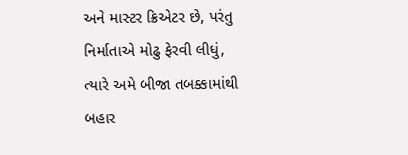અને માસ્ટર ક્રિએટર છે, પરંતુ નિર્માતાએ મોઢુ ફેરવી લીધું, ત્યારે અમે બીજા તબક્કામાંથી બહાર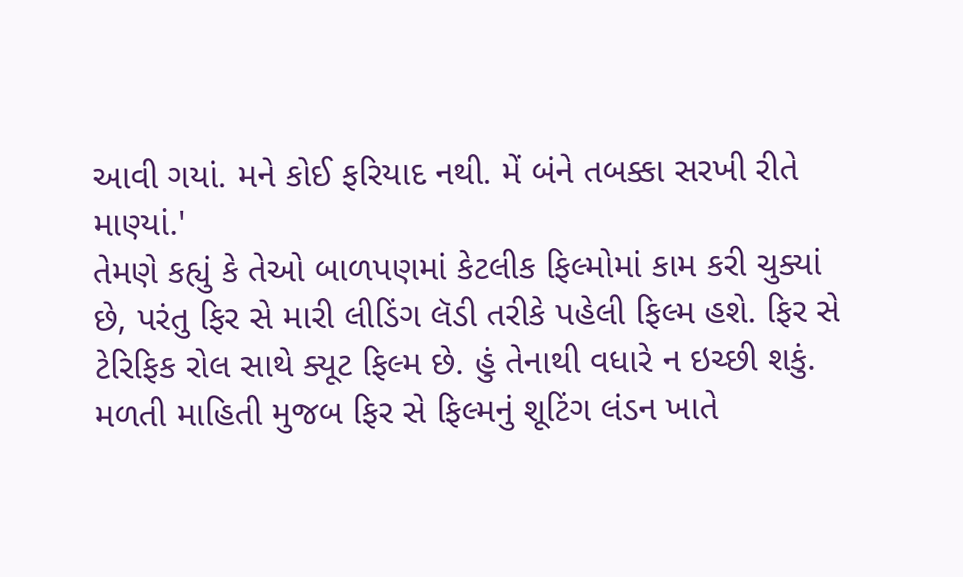આવી ગયાં. મને કોઈ ફરિયાદ નથી. મેં બંને તબક્કા સરખી રીતે માણ્યાં.'
તેમણે કહ્યું કે તેઓ બાળપણમાં કેટલીક ફિલ્મોમાં કામ કરી ચુક્યાં છે, પરંતુ ફિર સે મારી લીડિંગ લૅડી તરીકે પહેલી ફિલ્મ હશે. ફિર સે ટેરિફિક રોલ સાથે ક્યૂટ ફિલ્મ છે. હું તેનાથી વધારે ન ઇચ્છી શકું.
મળતી માહિતી મુજબ ફિર સે ફિલ્મનું શૂટિંગ લંડન ખાતે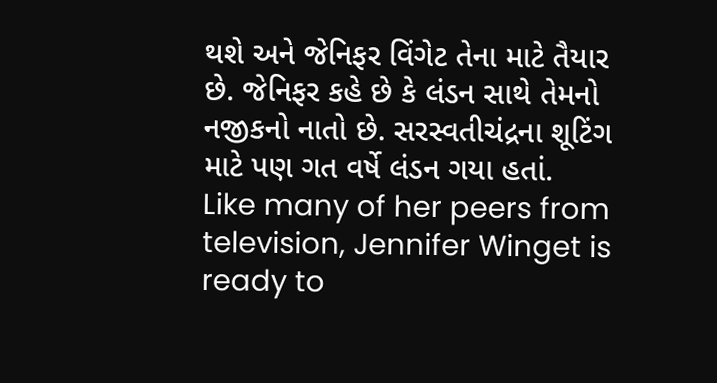થશે અને જેનિફર વિંગેટ તેના માટે તૈયાર છે. જેનિફર કહે છે કે લંડન સાથે તેમનો નજીકનો નાતો છે. સરસ્વતીચંદ્રના શૂટિંગ માટે પણ ગત વર્ષે લંડન ગયા હતાં.
Like many of her peers from television, Jennifer Winget is ready to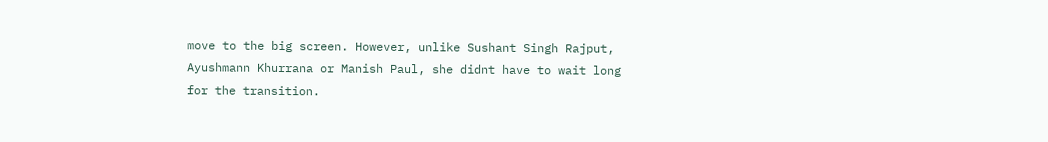move to the big screen. However, unlike Sushant Singh Rajput, Ayushmann Khurrana or Manish Paul, she didnt have to wait long for the transition.